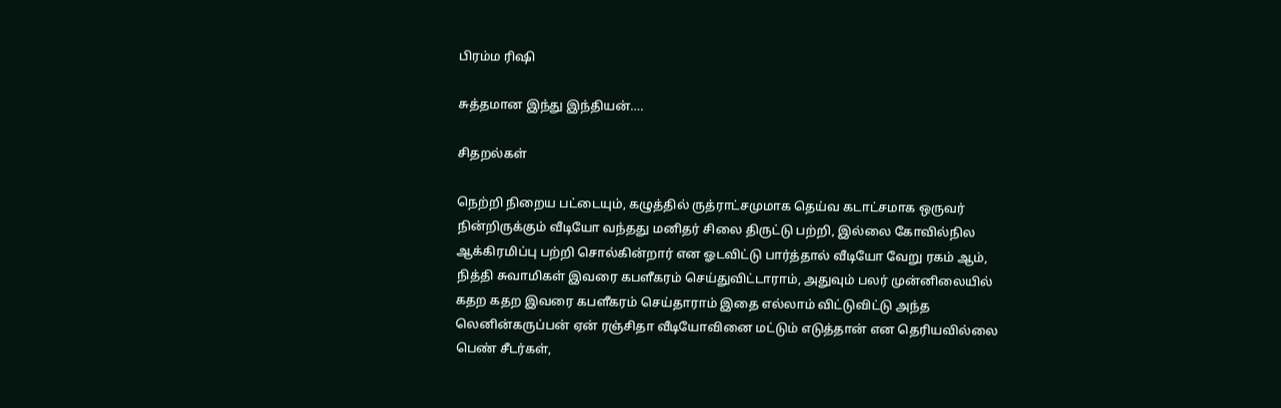பிரம்ம ரிஷி

சுத்தமான இந்து இந்தியன்….

சிதறல்கள்

நெற்றி நிறைய பட்டையும், கழுத்தில் ருத்ராட்சமுமாக தெய்வ கடாட்சமாக ஒருவர் நின்றிருக்கும் வீடியோ வந்தது மனிதர் சிலை திருட்டு பற்றி, இல்லை கோவில்நில ஆக்கிரமிப்பு பற்றி சொல்கின்றார் என ஓடவிட்டு பார்த்தால் வீடியோ வேறு ரகம் ஆம், நித்தி சுவாமிகள் இவரை கபளீகரம் செய்துவிட்டாராம், அதுவும் பலர் முன்னிலையில் கதற கதற இவரை கபளீகரம் செய்தாராம் இதை எல்லாம் விட்டுவிட்டு அந்த லெனின்கருப்பன் ஏன் ரஞ்சிதா வீடியோவினை மட்டும் எடுத்தான் என தெரியவில்லை பெண் சீடர்கள்,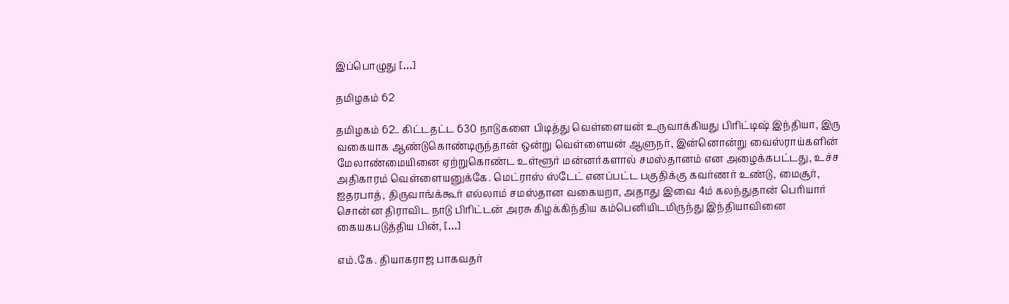இப்பொழுது […]

தமிழகம் 62

தமிழகம் 62.. கிட்டதட்ட 630 நாடுகளை பிடித்து வெள்ளையன் உருவாக்கியது பிரிட்டிஷ் இந்தியா, இரு வகையாக ஆண்டுகொண்டிருந்தான் ஒன்று வெள்ளையன் ஆளுநர், இன்னொன்று வைஸ்ராய்களின் மேலாண்மையினை ஏற்றுகொண்ட உள்ளூர் மன்னர்களால் சமஸ்தானம் என அழைக்கபட்டது, உச்ச அதிகாரம் வெள்ளையனுக்கே. மெட்ராஸ் ஸ்டேட் எனப்பட்ட பகுதிக்கு கவர்ணர் உண்டு, மைசூர், ஐதரபாத், திருவாங்க்கூர் எல்லாம் சமஸ்தான வகையறா, அதாது இவை 4ம் கலந்துதான் பெரியார் சொன்ன திராவிட நாடு பிரிட்டன் அரசு கிழக்கிந்திய கம்பெனியிடமிருந்து இந்தியாவினை கையகபடுத்திய பின், […]

எம்.கே. தியாகராஜ பாகவதர்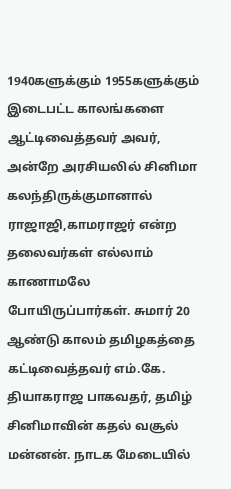1940களுக்கும் 1955களுக்கும் இடைபட்ட காலங்களை ஆட்டிவைத்தவர் அவர், அன்றே அரசியலில் சினிமா கலந்திருக்குமானால் ராஜாஜி,காமராஜர் என்ற தலைவர்கள் எல்லாம் காணாமலே போயிருப்பார்கள். சுமார் 20 ஆண்டு காலம் தமிழகத்தை கட்டிவைத்தவர் எம்.கே. தியாகராஜ பாகவதர், தமிழ் சினிமாவின் கதல் வசூல் மன்னன். நாடக மேடையில்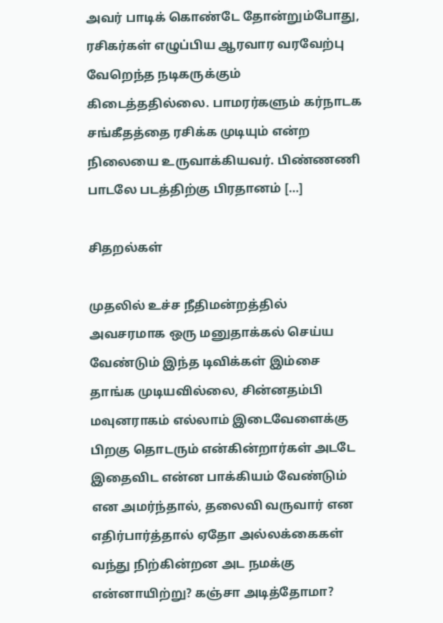அவர் பாடிக் கொண்டே தோன்றும்போது, ரசிகர்கள் எழுப்பிய ஆரவார வரவேற்பு வேறெந்த நடிகருக்கும் கிடைத்ததில்லை. பாமரர்களும் கர்நாடக சங்கீதத்தை ரசிக்க முடியும் என்ற நிலையை உருவாக்கியவர். பிண்ணணி பாடலே படத்திற்கு பிரதானம் […]

சிதறல்கள்

முதலில் உச்ச நீதிமன்றத்தில் அவசரமாக ஒரு மனுதாக்கல் செய்ய வேண்டும் இந்த டிவிக்கள் இம்சை தாங்க முடியவில்லை, சின்னதம்பி மவுனராகம் எல்லாம் இடைவேளைக்கு பிறகு தொடரும் என்கின்றார்கள் அடடே இதைவிட என்ன பாக்கியம் வேண்டும் என அமர்ந்தால், தலைவி வருவார் என எதிர்பார்த்தால் ஏதோ அல்லக்கைகள் வந்து நிற்கின்றன‌ அட நமக்கு என்னாயிற்று? கஞ்சா அடித்தோமா?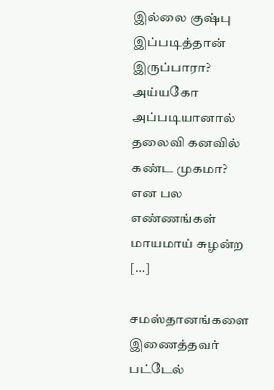இல்லை குஷ்பு இப்படித்தான் இருப்பாரா? அய்யகோ அப்படியானால் தலைவி கனவில் கண்ட முகமா? என பல எண்ணங்கள் மாயமாய் சுழன்ற […]

சமஸ்தானங்களை இணைத்தவர் பட்டேல்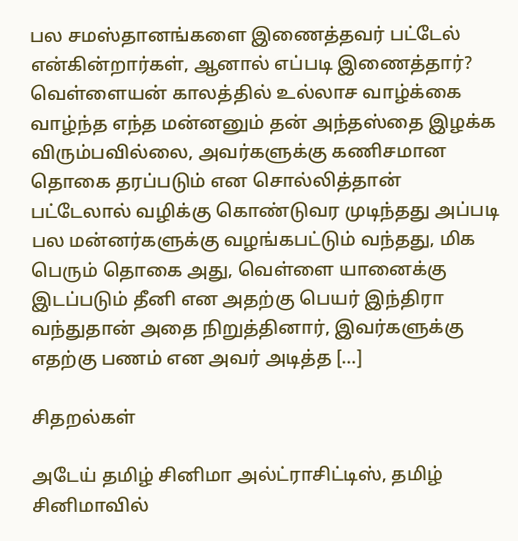பல சமஸ்தானங்களை இணைத்தவர் பட்டேல் என்கின்றார்கள், ஆனால் எப்படி இணைத்தார்? வெள்ளையன் காலத்தில் உல்லாச வாழ்க்கை வாழ்ந்த எந்த மன்னனும் தன் அந்தஸ்தை இழக்க விரும்பவில்லை, அவர்களுக்கு கணிசமான தொகை தரப்படும் என சொல்லித்தான் பட்டேலால் வழிக்கு கொண்டுவர முடிந்தது அப்படி பல மன்னர்களுக்கு வழங்கபட்டும் வந்தது, மிக பெரும் தொகை அது, வெள்ளை யானைக்கு இடப்படும் தீனி என அதற்கு பெயர் இந்திரா வந்துதான் அதை நிறுத்தினார், இவர்களுக்கு எதற்கு பணம் என அவர் அடித்த […]

சிதறல்கள்

அடேய் தமிழ் சினிமா அல்ட்ராசிட்டிஸ், தமிழ் சினிமாவில்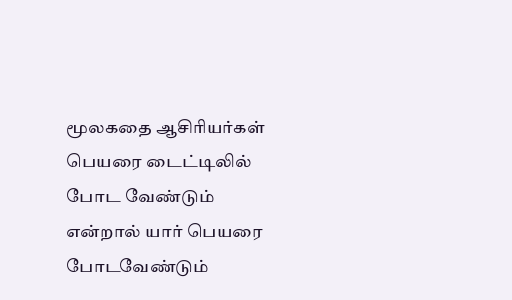மூலகதை ஆசிரியர்கள் பெயரை டைட்டிலில் போட வேண்டும் என்றால் யார் பெயரை போடவேண்டும்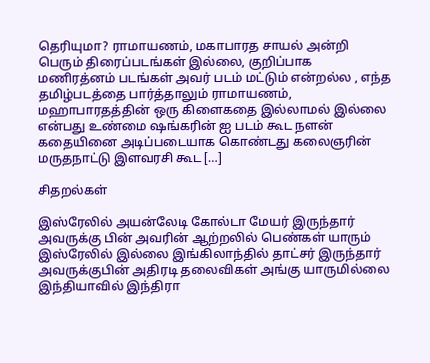தெரியுமா? ராமாயணம், மகாபாரத சாயல் அன்றி பெரும் திரைப்படங்கள் இல்லை, குறிப்பாக மணிரத்னம் படங்கள் அவர் படம் மட்டும் என்றல்ல‌ , எந்த தமிழ்படத்தை பார்த்தாலும் ராமாயணம், மஹாபாரதத்தின் ஒரு கிளைகதை இல்லாமல் இல்லை என்பது உண்மை ஷங்கரின் ஐ படம் கூட நளன் கதையினை அடிப்படையாக கொண்டது கலைஞரின் மருதநாட்டு இளவரசி கூட […]

சிதறல்கள்

இஸ்ரேலில் அயன்லேடி கோல்டா மேயர் இருந்தார் அவருக்கு பின் அவரின் ஆற்றலில் பெண்கள் யாரும் இஸ்ரேலில் இல்லை இங்கிலாந்தில் தாட்சர் இருந்தார் அவருக்குபின் அதிரடி தலைவிகள் அங்கு யாருமில்லை இந்தியாவில் இந்திரா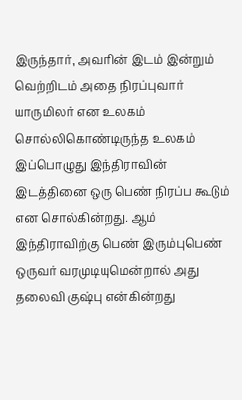இருந்தார், அவரின் இடம் இன்றும் வெற்றிடம் அதை நிரப்புவார் யாருமிலர் என உலகம் சொல்லிகொண்டிருந்த உலகம் இப்பொழுது இந்திராவின் இடத்தினை ஒரு பெண் நிரப்ப கூடும் என சொல்கின்றது. ஆம் இந்திராவிற்கு பெண் இரும்புபெண் ஒருவர் வரமுடியுமென்றால் அது தலைவி குஷ்பு என்கின்றது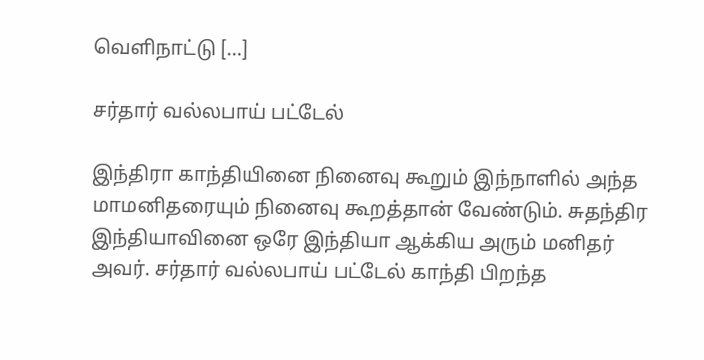வெளிநாட்டு […]

சர்தார் வல்லபாய் பட்டேல்

இந்திரா காந்தியினை நினைவு கூறும் இந்நாளில் அந்த மாமனிதரையும் நினைவு கூறத்தான் வேண்டும். சுதந்திர இந்தியாவினை ஒரே இந்தியா ஆக்கிய அரும் மனிதர் அவர். சர்தார் வல்லபாய் பட்டேல் காந்தி பிறந்த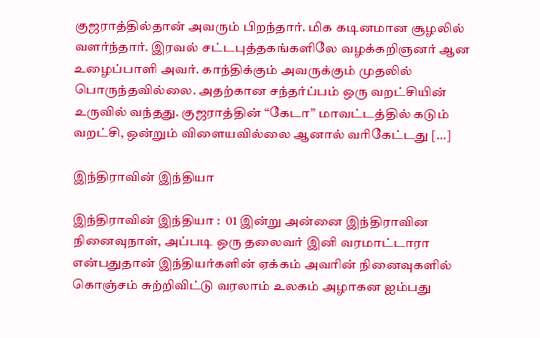குஜராத்தில்தான் அவரும் பிறந்தார். மிக கடினமான சூழலில் வளர்ந்தார். இரவல் சட்டபுத்தகங்களிலே வழக்கறிஞனர் ஆன உழைப்பாளி அவர். காந்திக்கும் அவருக்கும் முதலில் பொருந்தவில்லை. அதற்கான சந்தர்ப்பம் ஒரு வறட்சியின் உருவில் வந்தது. குஜராத்தின் “கேடா” மாவட்டத்தில் கடும் வறட்சி, ஒன்றும் விளையவில்லை ஆனால் வரிகேட்டது […]

இந்திராவின் இந்தியா

இந்திராவின் இந்தியா :  01 இன்று அன்னை இந்திராவின நினைவுநாள், அப்படி ஒரு தலைவர் இனி வரமாட்டாரா என்பதுதான் இந்தியர்களின் ஏக்கம் அவரின் நினைவுகளில் கொஞ்சம் சுற்றிவிட்டு வரலாம் உலகம் அழாகன ஐம்பது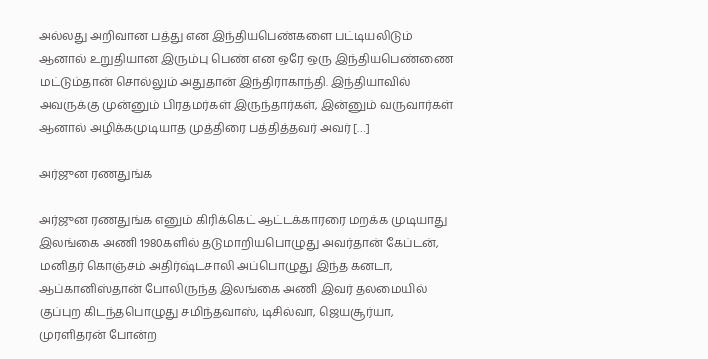அல்லது அறிவான பத்து என இந்தியபெண்களை பட்டியலிடும் ஆனால் உறுதியான இரும்பு பெண் என ஒரே ஒரு இந்தியபெண்ணை மட்டும்தான் சொல்லும் அதுதான் இந்திராகாந்தி. இந்தியாவில் அவருக்கு முன்னும் பிரதமர்கள் இருந்தார்கள், இன்னும் வருவார்கள் ஆனால் அழிக்கமுடியாத முத்திரை பத்தித்தவர் அவர் […]

அர்ஜுன ரணதுங்க

அர்ஜுன ரணதுங்க எனும் கிரிக்கெட் ஆட்டக்காரரை மறக்க முடியாது இலங்கை அணி 1980களில் தடுமாறியபொழுது அவர்தான் கேப்டன், மனிதர் கொஞ்சம் அதிர்ஷ்டசாலி அப்பொழுது இந்த கனடா, ஆப்கானிஸ்தான் போலிருந்த இலங்கை அணி இவர் தலமையில் குப்புற கிடந்தபொழுது சமிந்தவாஸ், டிசில்வா, ஜெயசூர்யா, முரளிதரன் போன்ற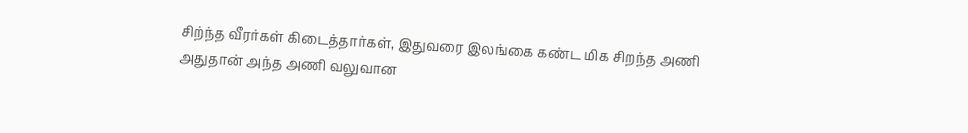சிற்ந்த வீரர்கள் கிடைத்தார்கள், இதுவரை இலங்கை கண்ட மிக சிறந்த அணி அதுதான் அந்த அணி வலுவான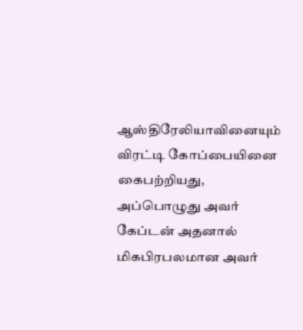ஆஸ்திரேலியாவினையும் விரட்டி கோப்பையினை கைபற்றியது, அப்பொழுது அவர் கேப்டன் அதனால் மிகபிரபலமான அவர்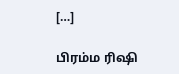[…]

பிரம்ம ரிஷி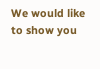We would like to show you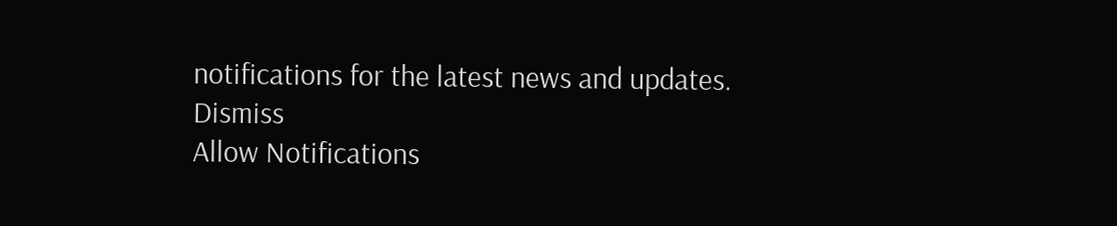notifications for the latest news and updates.
Dismiss
Allow Notifications